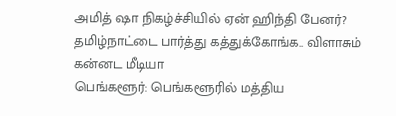அமித் ஷா நிகழ்ச்சியில் ஏன் ஹிந்தி பேனர்? தமிழ்நாட்டை பார்த்து கத்துக்கோங்க.. விளாசும் கன்னட மீடியா
பெங்களூர்: பெங்களூரில் மத்திய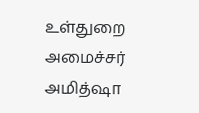உள்துறை அமைச்சர் அமித்ஷா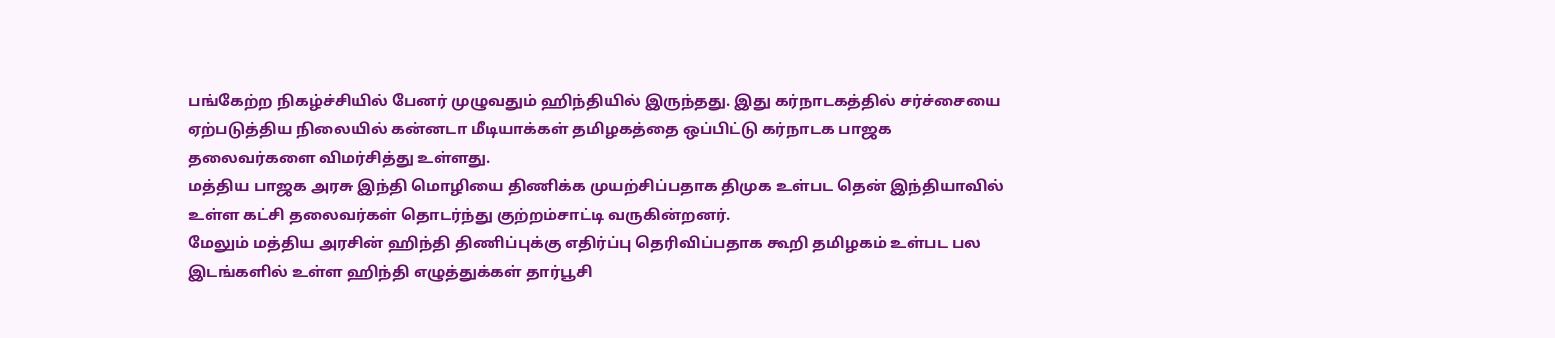பங்கேற்ற நிகழ்ச்சியில் பேனர் முழுவதும் ஹிந்தியில் இருந்தது. இது கர்நாடகத்தில் சர்ச்சையை ஏற்படுத்திய நிலையில் கன்னடா மீடியாக்கள் தமிழகத்தை ஒப்பிட்டு கர்நாடக பாஜக தலைவர்களை விமர்சித்து உள்ளது.
மத்திய பாஜக அரசு இந்தி மொழியை திணிக்க முயற்சிப்பதாக திமுக உள்பட தென் இந்தியாவில் உள்ள கட்சி தலைவர்கள் தொடர்ந்து குற்றம்சாட்டி வருகின்றனர்.
மேலும் மத்திய அரசின் ஹிந்தி திணிப்புக்கு எதிர்ப்பு தெரிவிப்பதாக கூறி தமிழகம் உள்பட பல இடங்களில் உள்ள ஹிந்தி எழுத்துக்கள் தார்பூசி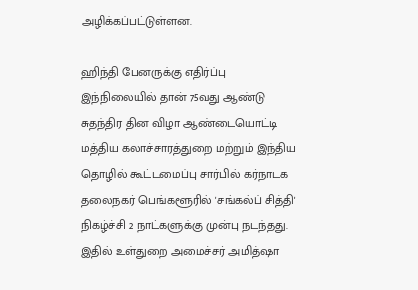அழிக்கப்பட்டுள்ளன.

ஹிந்தி பேனருக்கு எதிர்ப்பு
இந்நிலையில் தான் 75வது ஆண்டு சுதந்திர தின விழா ஆண்டையொட்டி மத்திய கலாச்சாரத்துறை மற்றும் இந்திய தொழில் கூட்டமைப்பு சார்பில் கர்நாடக தலைநகர் பெங்களூரில் 'சங்கல்ப் சித்தி' நிகழ்ச்சி 2 நாட்களுக்கு முன்பு நடந்தது. இதில் உள்துறை அமைச்சர் அமித்ஷா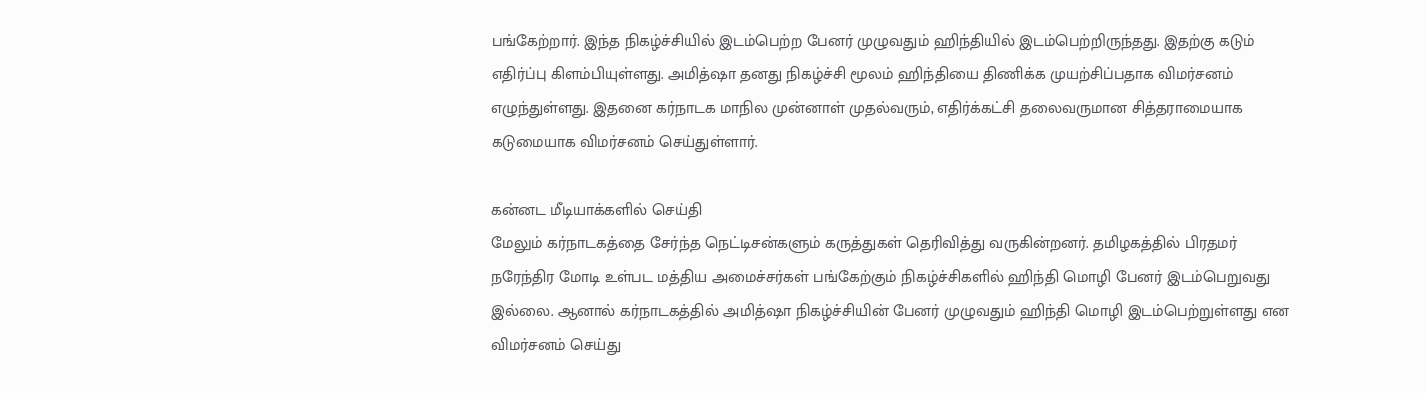பங்கேற்றார். இந்த நிகழ்ச்சியில் இடம்பெற்ற பேனர் முழுவதும் ஹிந்தியில் இடம்பெற்றிருந்தது. இதற்கு கடும் எதிர்ப்பு கிளம்பியுள்ளது. அமித்ஷா தனது நிகழ்ச்சி மூலம் ஹிந்தியை திணிக்க முயற்சிப்பதாக விமர்சனம் எழுந்துள்ளது. இதனை கர்நாடக மாநில முன்னாள் முதல்வரும், எதிர்க்கட்சி தலைவருமான சித்தராமையாக கடுமையாக விமர்சனம் செய்துள்ளார்.

கன்னட மீடியாக்களில் செய்தி
மேலும் கர்நாடகத்தை சேர்ந்த நெட்டிசன்களும் கருத்துகள் தெரிவித்து வருகின்றனர். தமிழகத்தில் பிரதமர் நரேந்திர மோடி உள்பட மத்திய அமைச்சர்கள் பங்கேற்கும் நிகழ்ச்சிகளில் ஹிந்தி மொழி பேனர் இடம்பெறுவது இல்லை. ஆனால் கர்நாடகத்தில் அமித்ஷா நிகழ்ச்சியின் பேனர் முழுவதும் ஹிந்தி மொழி இடம்பெற்றுள்ளது என விமர்சனம் செய்து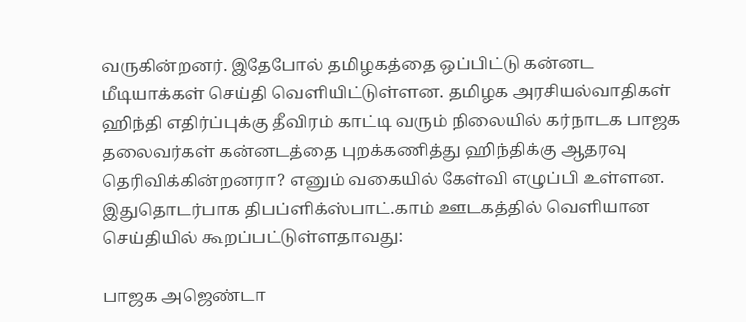வருகின்றனர். இதேபோல் தமிழகத்தை ஒப்பிட்டு கன்னட மீடியாக்கள் செய்தி வெளியிட்டுள்ளன. தமிழக அரசியல்வாதிகள் ஹிந்தி எதிர்ப்புக்கு தீவிரம் காட்டி வரும் நிலையில் கர்நாடக பாஜக தலைவர்கள் கன்னடத்தை புறக்கணித்து ஹிந்திக்கு ஆதரவு தெரிவிக்கின்றனரா? எனும் வகையில் கேள்வி எழுப்பி உள்ளன. இதுதொடர்பாக திபப்ளிக்ஸ்பாட்.காம் ஊடகத்தில் வெளியான செய்தியில் கூறப்பட்டுள்ளதாவது:

பாஜக அஜெண்டா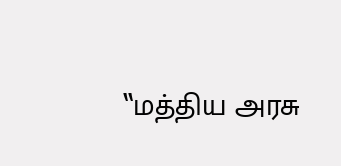‛‛மத்திய அரசு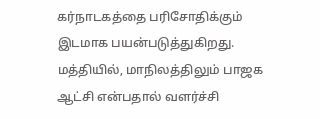கர்நாடகத்தை பரிசோதிக்கும் இடமாக பயன்படுத்துகிறது. மத்தியில், மாநிலத்திலும் பாஜக ஆட்சி என்பதால் வளர்ச்சி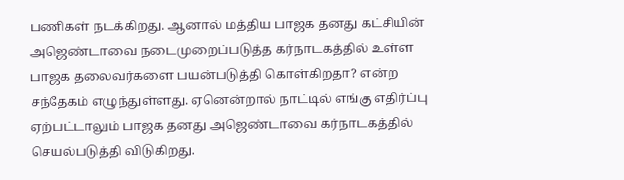பணிகள் நடக்கிறது. ஆனால் மத்திய பாஜக தனது கட்சியின் அஜெண்டாவை நடைமுறைப்படுத்த கர்நாடகத்தில் உள்ள பாஜக தலைவர்களை பயன்படுத்தி கொள்கிறதா? என்ற சந்தேகம் எழுந்துள்ளது. ஏனென்றால் நாட்டில் எங்கு எதிர்ப்பு ஏற்பட்டாலும் பாஜக தனது அஜெண்டாவை கர்நாடகத்தில் செயல்படுத்தி விடுகிறது.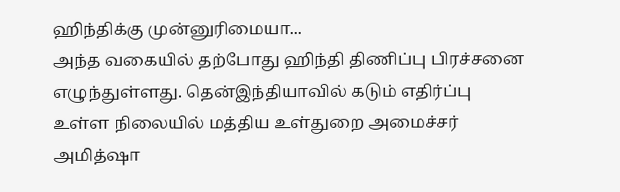ஹிந்திக்கு முன்னுரிமையா...
அந்த வகையில் தற்போது ஹிந்தி திணிப்பு பிரச்சனை எழுந்துள்ளது. தென்இந்தியாவில் கடும் எதிர்ப்பு உள்ள நிலையில் மத்திய உள்துறை அமைச்சர் அமித்ஷா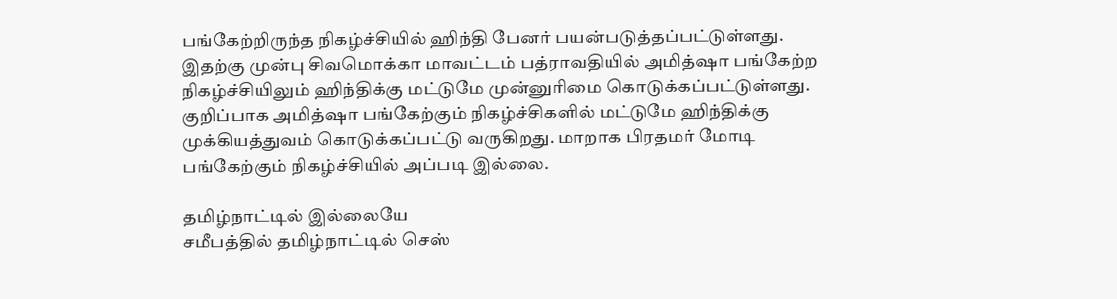பங்கேற்றிருந்த நிகழ்ச்சியில் ஹிந்தி பேனர் பயன்படுத்தப்பட்டுள்ளது. இதற்கு முன்பு சிவமொக்கா மாவட்டம் பத்ராவதியில் அமித்ஷா பங்கேற்ற நிகழ்ச்சியிலும் ஹிந்திக்கு மட்டுமே முன்னுரிமை கொடுக்கப்பட்டுள்ளது. குறிப்பாக அமித்ஷா பங்கேற்கும் நிகழ்ச்சிகளில் மட்டுமே ஹிந்திக்கு முக்கியத்துவம் கொடுக்கப்பட்டு வருகிறது. மாறாக பிரதமர் மோடி பங்கேற்கும் நிகழ்ச்சியில் அப்படி இல்லை.

தமிழ்நாட்டில் இல்லையே
சமீபத்தில் தமிழ்நாட்டில் செஸ்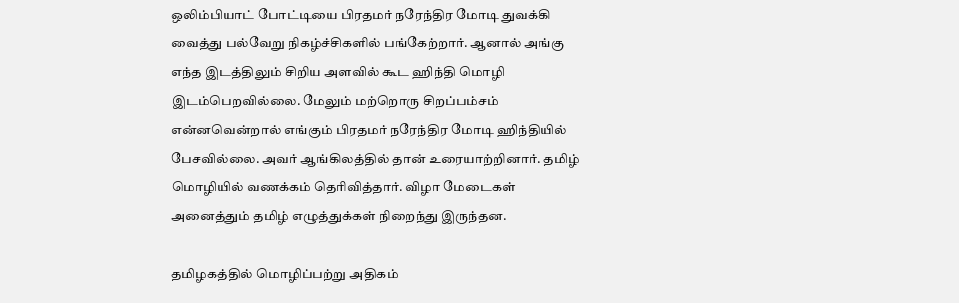ஒலிம்பியாட் போட்டியை பிரதமர் நரேந்திர மோடி துவக்கி வைத்து பல்வேறு நிகழ்ச்சிகளில் பங்கேற்றார். ஆனால் அங்கு எந்த இடத்திலும் சிறிய அளவில் கூட ஹிந்தி மொழி இடம்பெறவில்லை. மேலும் மற்றொரு சிறப்பம்சம் என்னவென்றால் எங்கும் பிரதமர் நரேந்திர மோடி ஹிந்தியில் பேசவில்லை. அவர் ஆங்கிலத்தில் தான் உரையாற்றினார். தமிழ் மொழியில் வணக்கம் தெரிவித்தார். விழா மேடைகள் அனைத்தும் தமிழ் எழுத்துக்கள் நிறைந்து இருந்தன.

தமிழகத்தில் மொழிப்பற்று அதிகம்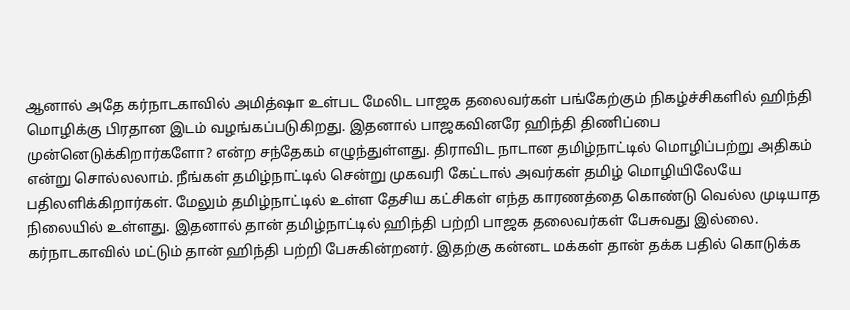ஆனால் அதே கர்நாடகாவில் அமித்ஷா உள்பட மேலிட பாஜக தலைவர்கள் பங்கேற்கும் நிகழ்ச்சிகளில் ஹிந்தி மொழிக்கு பிரதான இடம் வழங்கப்படுகிறது. இதனால் பாஜகவினரே ஹிந்தி திணிப்பை முன்னெடுக்கிறார்களோ? என்ற சந்தேகம் எழுந்துள்ளது. திராவிட நாடான தமிழ்நாட்டில் மொழிப்பற்று அதிகம் என்று சொல்லலாம். நீங்கள் தமிழ்நாட்டில் சென்று முகவரி கேட்டால் அவர்கள் தமிழ் மொழியிலேயே பதிலளிக்கிறார்கள். மேலும் தமிழ்நாட்டில் உள்ள தேசிய கட்சிகள் எந்த காரணத்தை கொண்டு வெல்ல முடியாத நிலையில் உள்ளது. இதனால் தான் தமிழ்நாட்டில் ஹிந்தி பற்றி பாஜக தலைவர்கள் பேசுவது இல்லை. கர்நாடகாவில் மட்டும் தான் ஹிந்தி பற்றி பேசுகின்றனர். இதற்கு கன்னட மக்கள் தான் தக்க பதில் கொடுக்க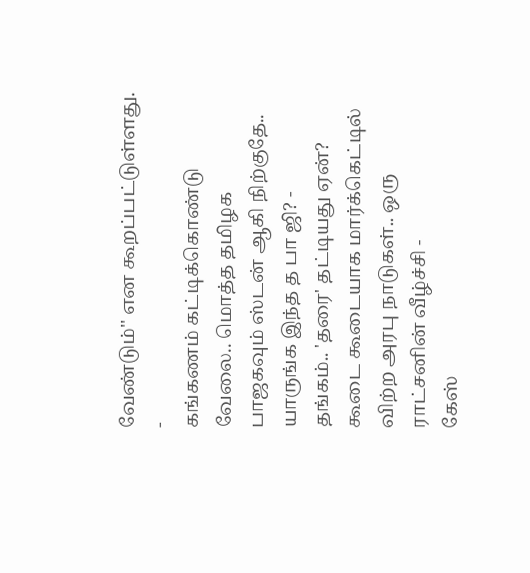வேண்டும்'' என கூறப்பட்டுள்ளது.
-
கங்கணம் கட்டிக்கொண்டு வேலை.. மொத்த தமிழக பாஜகவும் ஸ்டன் ஆகி நிற்குதே.. யாருங்க இந்த த பா ஜி? -
தங்கம்.. 'தரை' தட்டியது ஏன்? கூடை கூடையாக மார்க்கெட்டில் விற்ற அரபு நாடுகள்.. ஒரு ராட்சனின் வீழ்ச்சி -
கேஸ்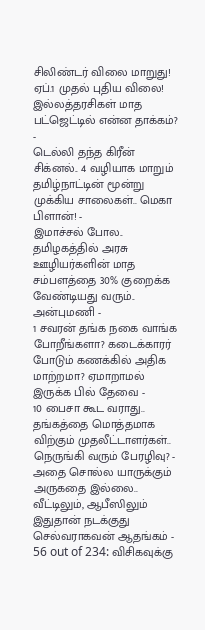சிலிண்டர் விலை மாறுது! ஏப்.1 முதல் புதிய விலை! இல்லத்தரசிகள் மாத பட்ஜெட்டில் என்ன தாக்கம்? -
டெல்லி தந்த கிரீன் சிக்னல்.. 4 வழியாக மாறும் தமிழ்நாட்டின் மூன்று முக்கிய சாலைகள்.. மெகா பிளான்! -
இமாச்சல் போல.. தமிழகத்தில் அரசு ஊழியர்களின் மாத சம்பளத்தை 30% குறைக்க வேண்டியது வரும்.. அன்புமணி -
1 சவரன் தங்க நகை வாங்க போறீங்களா? கடைக்காரர் போடும் கணக்கில் அதிக மாற்றமா? ஏமாறாமல் இருக்க பில் தேவை -
10 பைசா கூட வராது.. தங்கத்தை மொத்தமாக விற்கும் முதலீட்டாளர்கள்.. நெருங்கி வரும் பேரழிவு? -
அதை சொல்ல யாருக்கும் அருகதை இல்லை.. வீட்டிலும், ஆபீஸிலும் இதுதான் நடக்குது செல்வராகவன் ஆதங்கம் -
56 out of 234: விசிகவுக்கு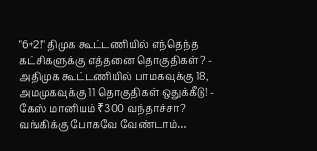"6+2!" திமுக கூட்டணியில் எந்தெந்த கட்சிகளுக்கு எத்தனை தொகுதிகள்? -
அதிமுக கூட்டணியில் பாமகவுக்கு 18, அமமுகவுக்கு 11 தொகுதிகள் ஒதுக்கீடு! -
கேஸ் மானியம் ₹300 வந்தாச்சா? வங்கிக்கு போகவே வேண்டாம்…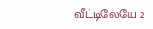வீட்டிலேயே 2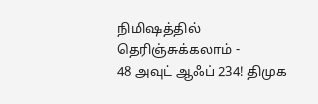நிமிஷத்தில் தெரிஞ்சுக்கலாம் -
48 அவுட் ஆஃப் 234! திமுக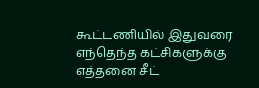கூட்டணியில் இதுவரை எந்தெந்த கட்சிகளுக்கு எத்தனை சீட்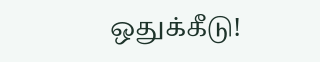ஒதுக்கீடு!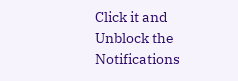Click it and Unblock the Notifications